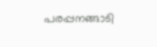പരപ്പനങ്ങാടി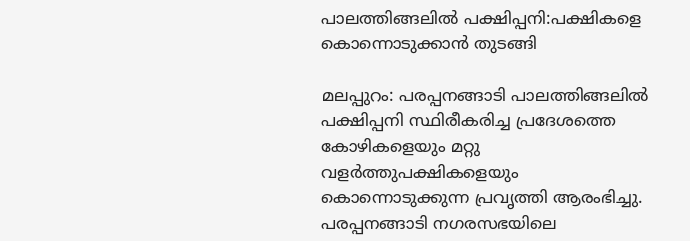പാലത്തിങ്ങലില്‍ പക്ഷിപ്പനി:പക്ഷികളെ കൊന്നൊടുക്കാന്‍ തുടങ്ങി

മലപ്പുറം: പരപ്പനങ്ങാടി പാലത്തിങ്ങലില്‍ പക്ഷിപ്പനി സ്ഥിരീകരിച്ച പ്രദേശത്തെ കോഴികളെയും മറ്റു വളര്‍ത്തുപക്ഷികളെയും കൊന്നൊടുക്കുന്ന പ്രവൃത്തി ആരംഭിച്ചു. പരപ്പനങ്ങാടി നഗരസഭയിലെ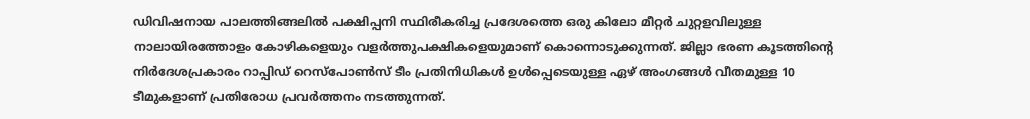ഡിവിഷനായ പാലത്തിങ്ങലില്‍ പക്ഷിപ്പനി സ്ഥിരീകരിച്ച പ്രദേശത്തെ ഒരു കിലോ മീറ്റര്‍ ചുറ്റളവിലുള്ള നാലായിരത്തോളം കോഴികളെയും വളര്‍ത്തുപക്ഷികളെയുമാണ് കൊന്നൊടുക്കുന്നത്. ജില്ലാ ഭരണ കൂടത്തിന്റെ നിര്‍ദേശപ്രകാരം റാപ്പിഡ് റെസ്‌പോണ്‍സ് ടീം പ്രതിനിധികള്‍ ഉള്‍പ്പെടെയുള്ള ഏഴ് അംഗങ്ങള്‍ വീതമുള്ള 10 ടീമുകളാണ് പ്രതിരോധ പ്രവര്‍ത്തനം നടത്തുന്നത്.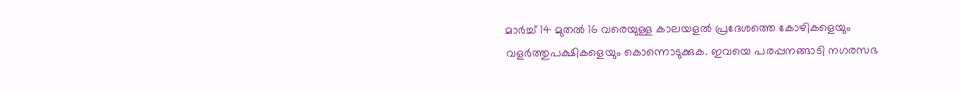മാര്‍ച്ച് 14 മുതല്‍ 16 വരെയുള്ള കാലയളല്‍ പ്രദേശത്തെ കോഴികളെയും വളര്‍ത്തുപക്ഷികളെയും കൊന്നൊടുക്കുക. ഇവയെ പരപ്പനങ്ങാടി നഗരസഭ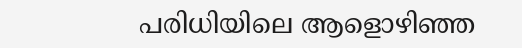പരിധിയിലെ ആളൊഴിഞ്ഞ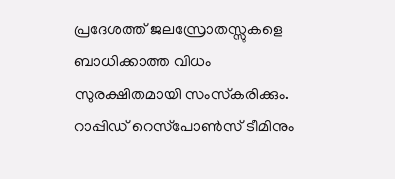പ്രദേശത്ത് ജലസ്രോതസ്സുകളെ ബാധിക്കാത്ത വിധം സുരക്ഷിതമായി സംസ്‌കരിക്കും. റാപ്പിഡ് റെസ്‌പോണ്‍സ് ടീമിനും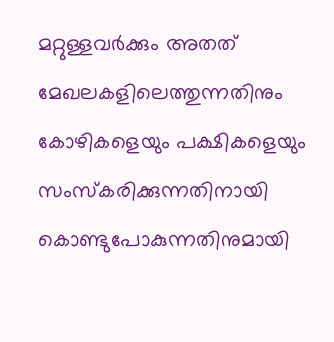മറ്റുള്ളവര്‍ക്കും അതത് മേഖലകളിലെത്തുന്നതിനും കോഴികളെയും പക്ഷികളെയും സംസ്‌കരിക്കുന്നതിനായി കൊണ്ടുപോകുന്നതിനുമായി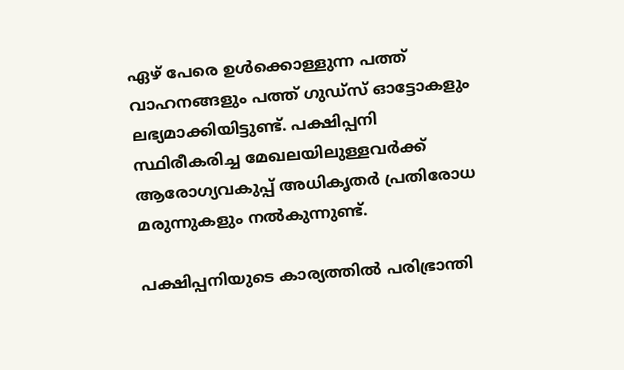ഏഴ് പേരെ ഉള്‍ക്കൊള്ളുന്ന പത്ത് വാഹനങ്ങളും പത്ത് ഗുഡ്‌സ് ഓട്ടോകളും ലഭ്യമാക്കിയിട്ടുണ്ട്. പക്ഷിപ്പനി സ്ഥിരീകരിച്ച മേഖലയിലുള്ളവര്‍ക്ക് ആരോഗ്യവകുപ്പ് അധികൃതര്‍ പ്രതിരോധ മരുന്നുകളും നല്‍കുന്നുണ്ട്.

പക്ഷിപ്പനിയുടെ കാര്യത്തില്‍ പരിഭ്രാന്തി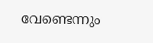വേണ്ടെന്നും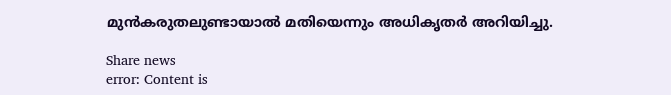മുന്‍കരുതലുണ്ടായാല്‍ മതിയെന്നും അധികൃതര്‍ അറിയിച്ചു.

Share news
error: Content is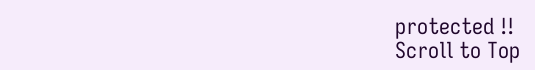protected !!
Scroll to Top